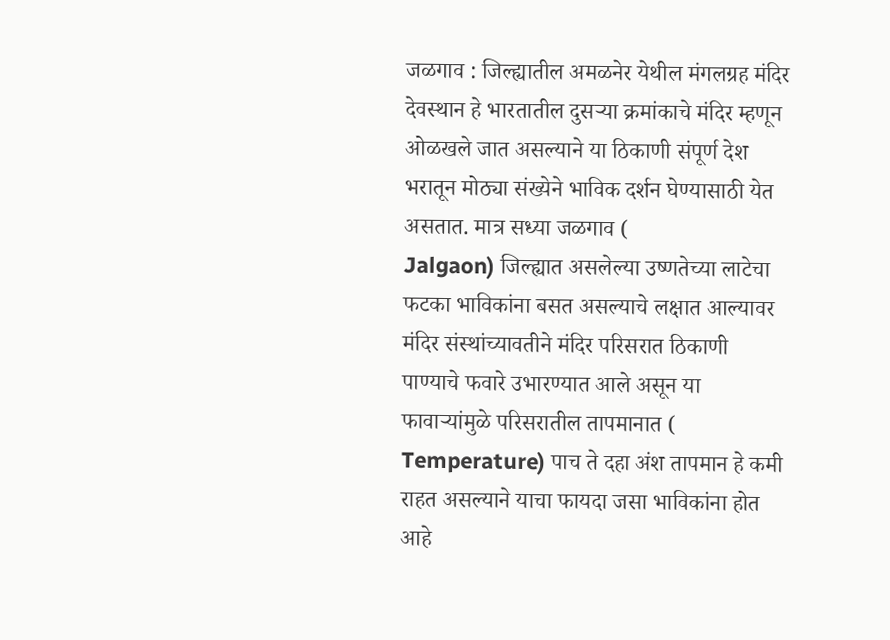जळगाव : जिल्ह्यातील अमळनेर येथील मंगलग्रह मंदिर देवस्थान हे भारतातील दुसऱ्या क्रमांकाचे मंदिर म्हणून ओळखले जात असल्याने या ठिकाणी संपूर्ण देश भरातून मोठ्या संख्येने भाविक दर्शन घेण्यासाठी येत असतात. मात्र सध्या जळगाव (
Jalgaon) जिल्ह्यात असलेल्या उष्णतेच्या लाटेचा फटका भाविकांना बसत असल्याचे लक्षात आल्यावर मंदिर संस्थांच्यावतीने मंदिर परिसरात ठिकाणी पाण्याचे फवारे उभारण्यात आले असून या फावाऱ्यांमुळे परिसरातील तापमानात (
Temperature) पाच ते दहा अंश तापमान हे कमी राहत असल्याने याचा फायदा जसा भाविकांना होत आहे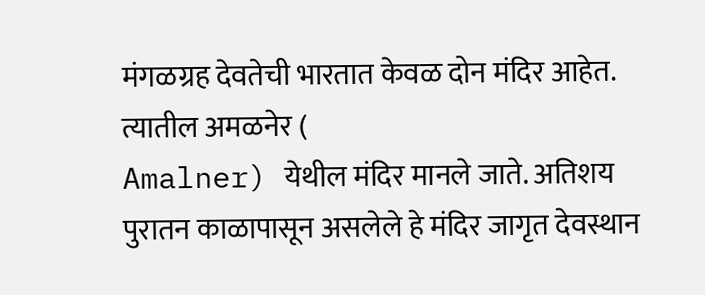मंगळग्रह देवतेची भारतात केवळ दोन मंदिर आहेत. त्यातील अमळनेर (
Amalner) येथील मंदिर मानले जाते. अतिशय पुरातन काळापासून असलेले हे मंदिर जागृत देवस्थान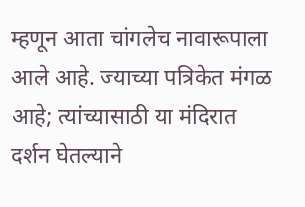म्हणून आता चांगलेच नावारूपाला आले आहे. ज्याच्या पत्रिकेत मंगळ आहे; त्यांच्यासाठी या मंदिरात दर्शन घेतल्याने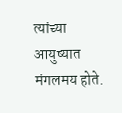त्यांच्या आयुष्यात मंगलमय होते.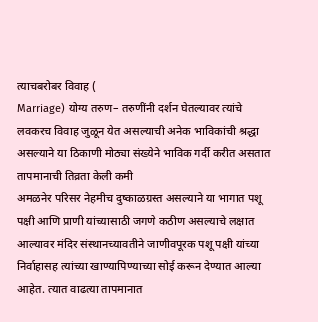त्याचबरोबर विवाह (
Marriage) योग्य तरुण– तरुणींनी दर्शन घेतल्यावर त्यांचे लवकरच विवाह जुळून येत असल्याची अनेक भाविकांची श्रद्धा असल्याने या ठिकाणी मोठ्या संख्येने भाविक गर्दी करीत असतात
तापमानाची तिव्रता केली कमी
अमळनेर परिसर नेहमीच दुष्काळग्रस्त असल्याने या भागात पशू पक्षी आणि प्राणी यांच्यासाठी जगणे कठीण असल्याचे लक्षात आल्यावर मंदिर संस्थानच्यावतीने जाणीवपूरक पशू पक्षी यांच्या निर्वाहासह त्यांच्या खाण्यापिण्याच्या सोई करून देण्यात आल्या आहेत. त्यात वाढत्या तापमानात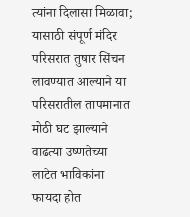त्यांना दिलासा मिळावा; यासाठी संपूर्ण मंदिर परिसरात तुषार सिंचन लावण्यात आल्याने या परिसरातील तापमानात मोठी घट झाल्याने वाढत्या उष्णतेच्या लाटेत भाविकांना फायदा होत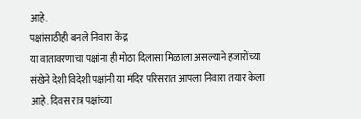आहे.
पक्षांसाठीही बनले निवारा केंद्र
या वातावरणाचा पक्षांना ही मोठा दिलासा मिळाला असल्याने हजारोंच्या संखेने देशी विदेशी पक्षांनी या मंदिर परिसरात आपला निवारा तयार केला आहे. दिवस रात्र पक्षांच्या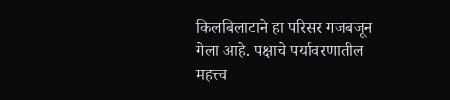किलबिलाटाने हा परिसर गजबजून गेला आहे. पक्षाचे पर्यावरणातील महत्त्व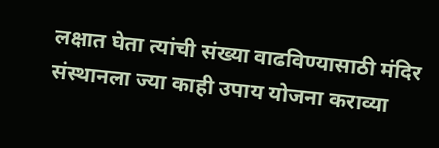लक्षात घेता त्यांची संख्या वाढविण्यासाठी मंदिर संस्थानला ज्या काही उपाय योजना कराव्या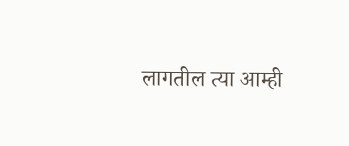लागतील त्या आम्ही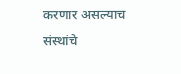करणार असल्याच संस्थांचे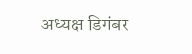अध्यक्ष डिगंबर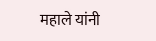महाले यांनी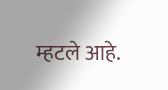म्हटले आहे.